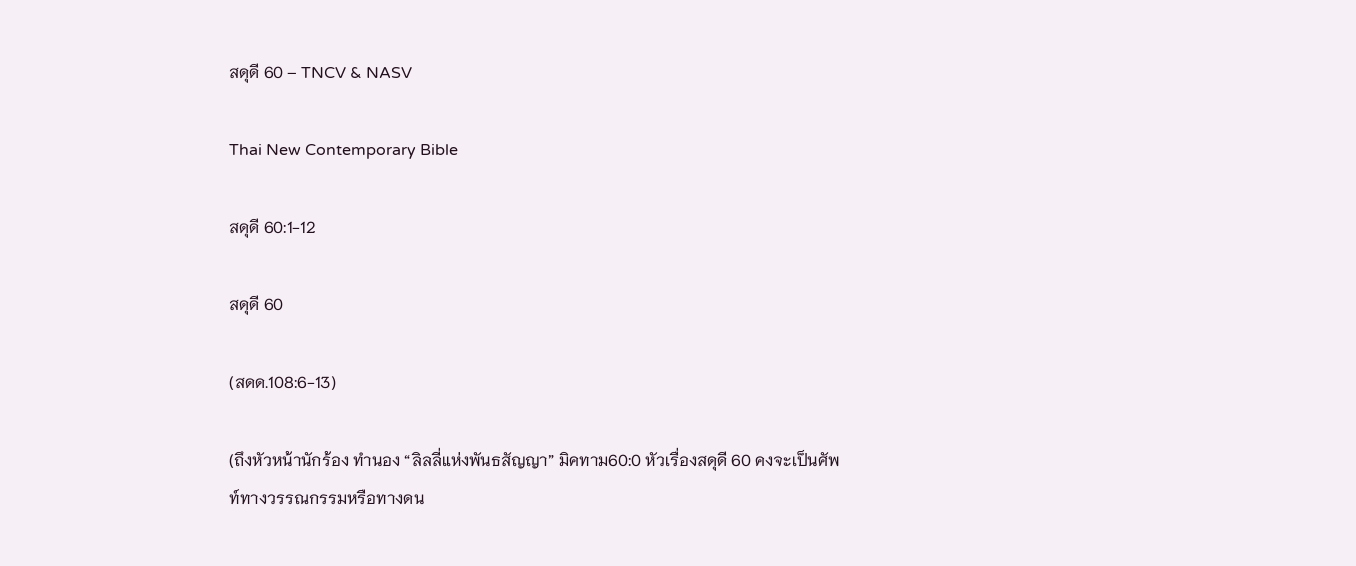สดุดี 60 – TNCV & NASV

Thai New Contemporary Bible

สดุดี 60:1-12

สดุดี 60

(สดด.108:6-13)

(ถึงหัวหน้านักร้อง ทำนอง “ลิลลี่แห่งพันธสัญญา” มิคทาม60:0 หัวเรื่องสดุดี 60 คงจะเป็นศัพท์ทางวรรณกรรมหรือทางดน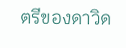ตรีของดาวิด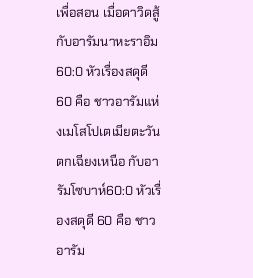เพื่อสอน เมื่อดาวิดสู้กับอารัมนาหะราอิม60:0 หัวเรื่องสดุดี 60 คือ ชาวอารัมแห่งเมโสโปเตเมียตะวันตกเฉียงเหนือ กับอารัมโซบาห์60:0 หัวเรื่องสดุดี 60 คือ ชาวอารัม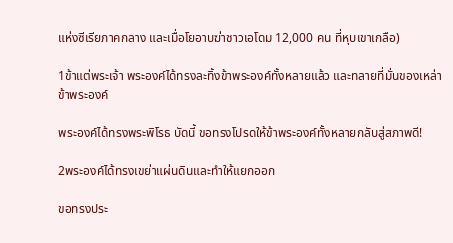แห่งซีเรียภาคกลาง และเมื่อโยอาบฆ่าชาวเอโดม 12,000 คน ที่หุบเขาเกลือ)

1ข้าแต่พระเจ้า พระองค์ได้ทรงละทิ้งข้าพระองค์ทั้งหลายแล้ว และทลายที่มั่นของเหล่าข้าพระองค์

พระองค์ได้ทรงพระพิโรธ บัดนี้ ขอทรงโปรดให้ข้าพระองค์ทั้งหลายกลับสู่สภาพดี!

2พระองค์ได้ทรงเขย่าแผ่นดินและทำให้แยกออก

ขอทรงประ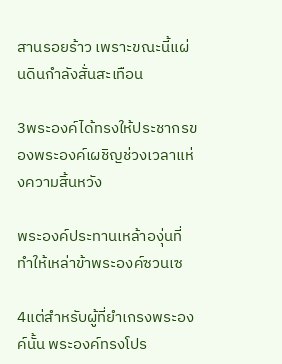สานรอยร้าว เพราะขณะนี้แผ่นดินกำลังสั่นสะเทือน

3พระองค์ได้ทรงให้ประชากรของพระองค์เผชิญช่วงเวลาแห่งความสิ้นหวัง

พระองค์ประทานเหล้าองุ่นที่ทำให้เหล่าข้าพระองค์ซวนเซ

4แต่สำหรับผู้ที่ยำเกรงพระองค์นั้น พระองค์ทรงโปร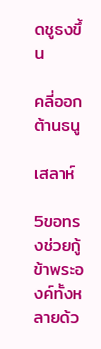ดชูธงขึ้น

คลี่ออกต้านธนู

เสลาห์

5ขอทรงช่วยกู้ข้าพระองค์ทั้งหลายด้ว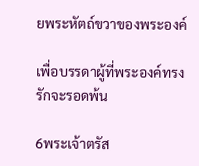ยพระหัตถ์ขวาของพระองค์

เพื่อบรรดาผู้ที่พระองค์ทรงรักจะรอดพ้น

6พระเจ้าตรัส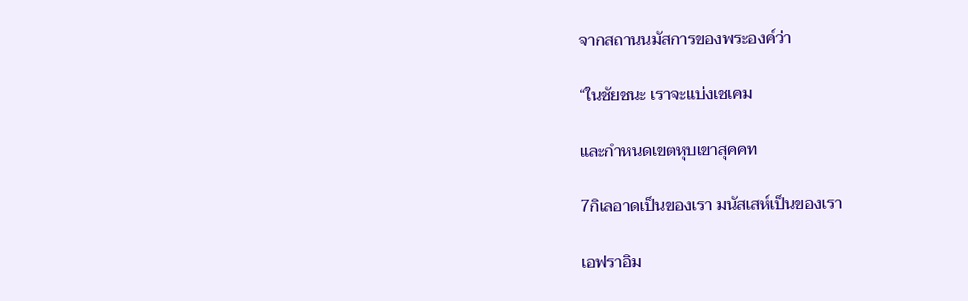จากสถานนมัสการของพระองค์ว่า

“ในชัยชนะ เราจะแบ่งเชเคม

และกำหนดเขตหุบเขาสุคคท

7กิเลอาดเป็นของเรา มนัสเสห์เป็นของเรา

เอฟราอิม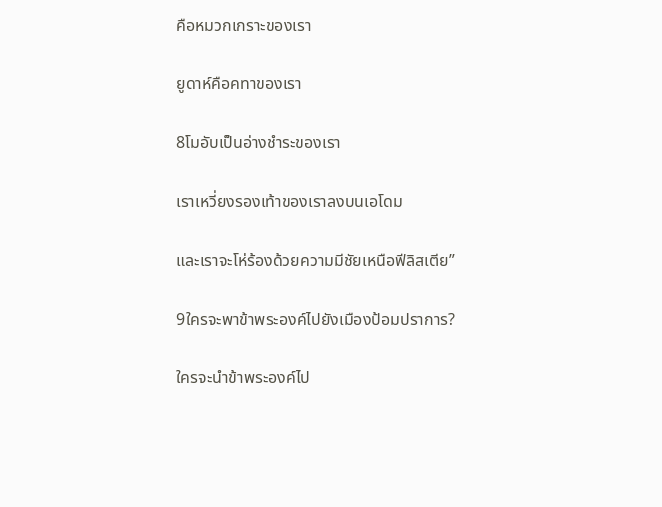คือหมวกเกราะของเรา

ยูดาห์คือคทาของเรา

8โมอับเป็นอ่างชำระของเรา

เราเหวี่ยงรองเท้าของเราลงบนเอโดม

และเราจะโห่ร้องด้วยความมีชัยเหนือฟีลิสเตีย”

9ใครจะพาข้าพระองค์ไปยังเมืองป้อมปราการ?

ใครจะนำข้าพระองค์ไป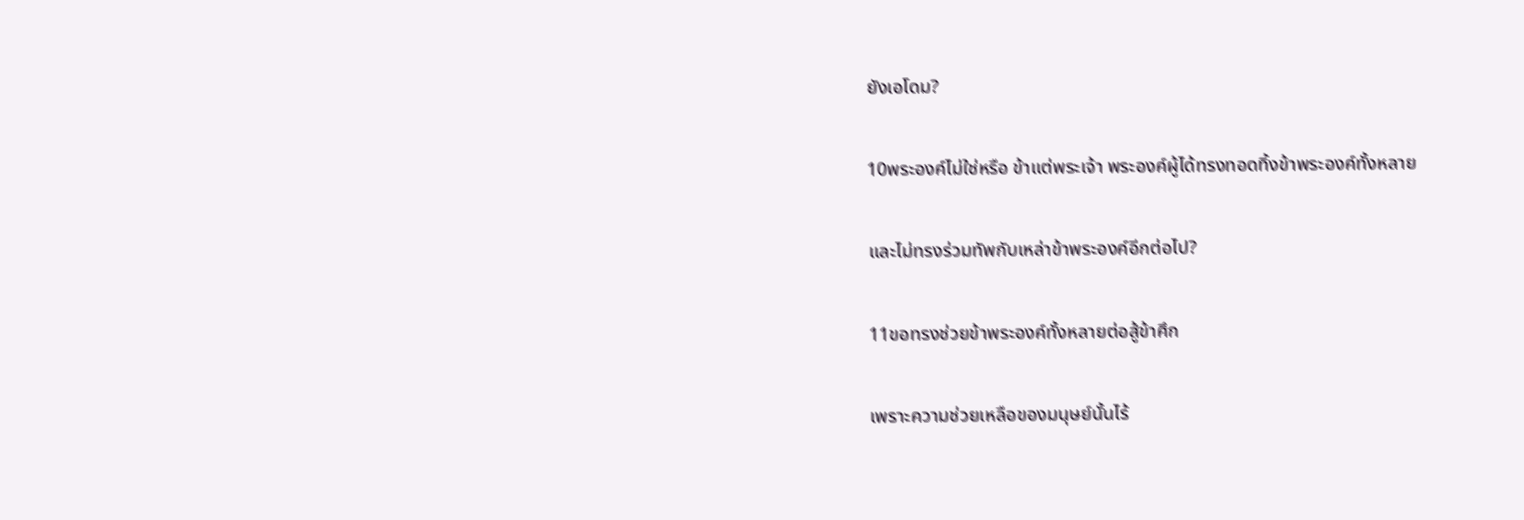ยังเอโดม?

10พระองค์ไม่ใช่หรือ ข้าแต่พระเจ้า พระองค์ผู้ได้ทรงทอดทิ้งข้าพระองค์ทั้งหลาย

และไม่ทรงร่วมทัพกับเหล่าข้าพระองค์อีกต่อไป?

11ขอทรงช่วยข้าพระองค์ทั้งหลายต่อสู้ข้าศึก

เพราะความช่วยเหลือของมนุษย์นั้นไร้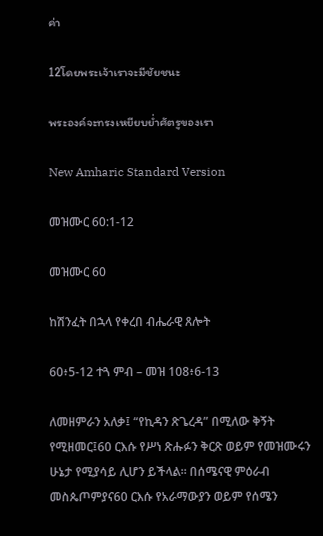ค่า

12โดยพระเจ้าเราจะมีชัยชนะ

พระองค์จะทรงเหยียบย่ำศัตรูของเรา

New Amharic Standard Version

መዝሙር 60:1-12

መዝሙር 60

ከሽንፈት በኋላ የቀረበ ብሔራዊ ጸሎት

60፥5-12 ተጓ ምብ – መዝ 108፥6-13

ለመዘምራን አለቃ፤ “የኪዳን ጽጌረዳ” በሚለው ቅኝት የሚዘመር፤60 ርእሱ የሥነ ጽሑፉን ቅርጽ ወይም የመዝሙሩን ሁኔታ የሚያሳይ ሊሆን ይችላል። በሰሜናዊ ምዕራብ መስጴጦምያና60 ርእሱ የአራማውያን ወይም የሰሜን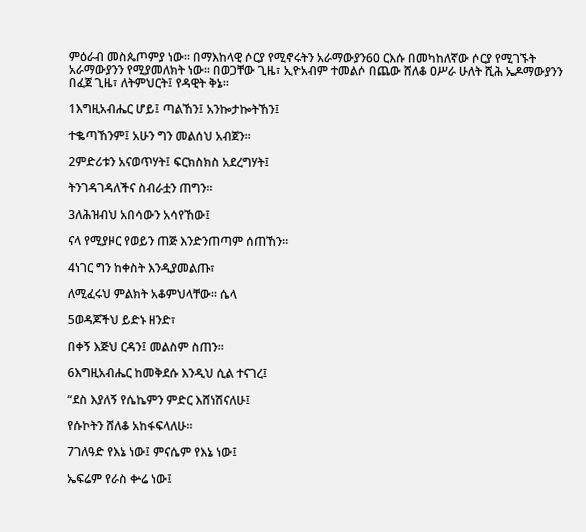ምዕራብ መስጴጦምያ ነው። በማእከላዊ ሶርያ የሚኖሩትን አራማውያን60 ርእሱ በመካከለኛው ሶርያ የሚገኙት አራማውያንን የሚያመለክት ነው። በወጋቸው ጊዜ፣ ኢዮአብም ተመልሶ በጨው ሸለቆ ዐሥራ ሁለት ሺሕ ኤዶማውያንን በፈጀ ጊዜ፣ ለትምህርት፤ የዳዊት ቅኔ።

1እግዚአብሔር ሆይ፤ ጣልኸን፤ አንኰታኰትኸን፤

ተቈጣኸንም፤ አሁን ግን መልሰህ አብጀን።

2ምድሪቱን አናወጥሃት፤ ፍርክስክስ አደረግሃት፤

ትንገዳገዳለችና ስብራቷን ጠግን።

3ለሕዝብህ አበሳውን አሳየኸው፤

ናላ የሚያዞር የወይን ጠጅ እንድንጠጣም ሰጠኸን።

4ነገር ግን ከቀስት እንዲያመልጡ፣

ለሚፈሩህ ምልክት አቆምህላቸው። ሴላ

5ወዳጆችህ ይድኑ ዘንድ፣

በቀኝ እጅህ ርዳን፤ መልስም ስጠን።

6እግዚአብሔር ከመቅደሱ እንዲህ ሲል ተናገረ፤

“ደስ እያለኝ የሴኬምን ምድር እሸነሽናለሁ፤

የሱኮትን ሸለቆ አከፋፍላለሁ።

7ገለዓድ የእኔ ነው፤ ምናሴም የእኔ ነው፤

ኤፍሬም የራስ ቍሬ ነው፤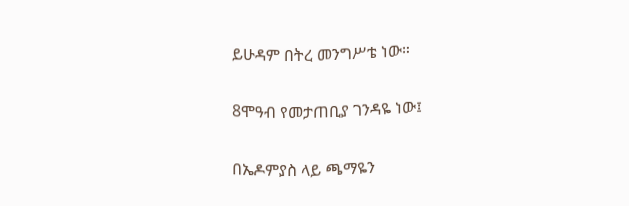ይሁዳም በትረ መንግሥቴ ነው።

8ሞዓብ የመታጠቢያ ገንዳዬ ነው፤

በኤዶምያስ ላይ ጫማዬን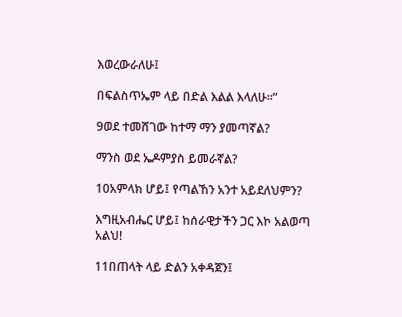እወረውራለሁ፤

በፍልስጥኤም ላይ በድል እልል እላለሁ።”

9ወደ ተመሸገው ከተማ ማን ያመጣኛል?

ማንስ ወደ ኤዶምያስ ይመራኛል?

10አምላክ ሆይ፤ የጣልኸን አንተ አይደለህምን?

እግዚአብሔር ሆይ፤ ከሰራዊታችን ጋር እኮ አልወጣ አልህ!

11በጠላት ላይ ድልን አቀዳጀን፤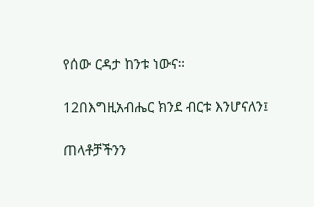የሰው ርዳታ ከንቱ ነውና።

12በእግዚአብሔር ክንደ ብርቱ እንሆናለን፤

ጠላቶቻችንን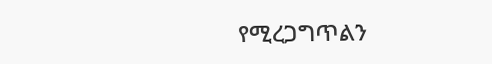የሚረጋግጥልን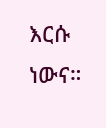እርሱ ነውና።